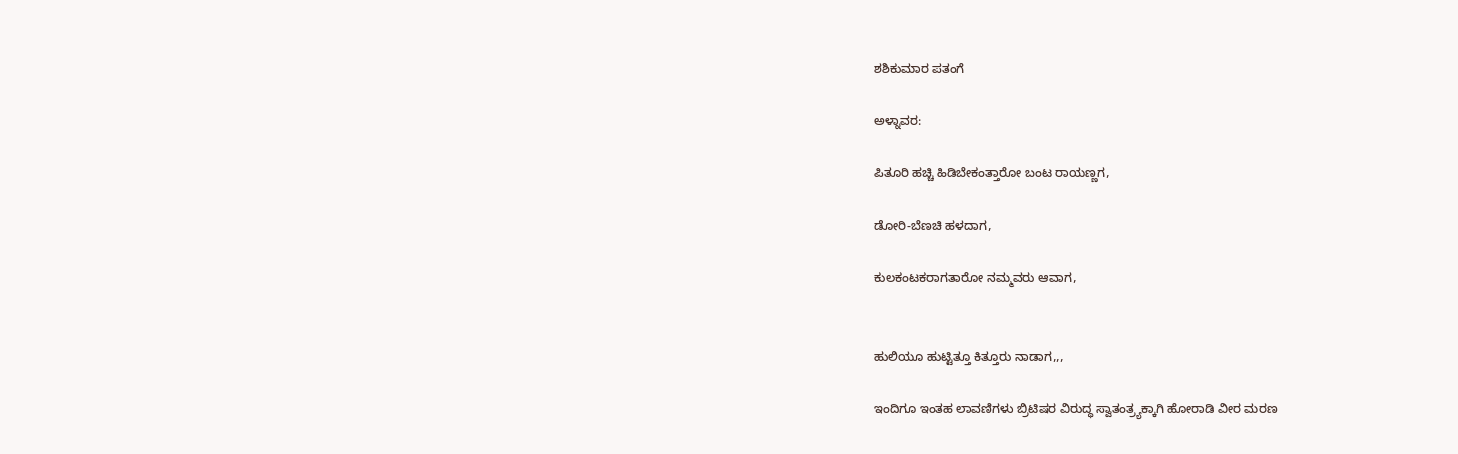ಶಶಿಕುಮಾರ ಪತಂಗೆ

ಅಳ್ನಾವರ:

ಪಿತೂರಿ ಹಚ್ಚಿ ಹಿಡಿಬೇಕಂತ್ತಾರೋ ಬಂಟ ರಾಯಣ್ಣಗ,

ಡೋರಿ-ಬೆಣಚಿ ಹಳದಾಗ,

ಕುಲಕಂಟಕರಾಗತಾರೋ ನಮ್ಮವರು ಆವಾಗ,


ಹುಲಿಯೂ ಹುಟ್ಟಿತ್ತೂ ಕಿತ್ತೂರು ನಾಡಾಗ,,,

ಇಂದಿಗೂ ಇಂತಹ ಲಾವಣಿಗಳು ಬ್ರಿಟಿಷರ ವಿರುದ್ಧ ಸ್ವಾತಂತ್ರ್ಯಕ್ಕಾಗಿ ಹೋರಾಡಿ ವೀರ ಮರಣ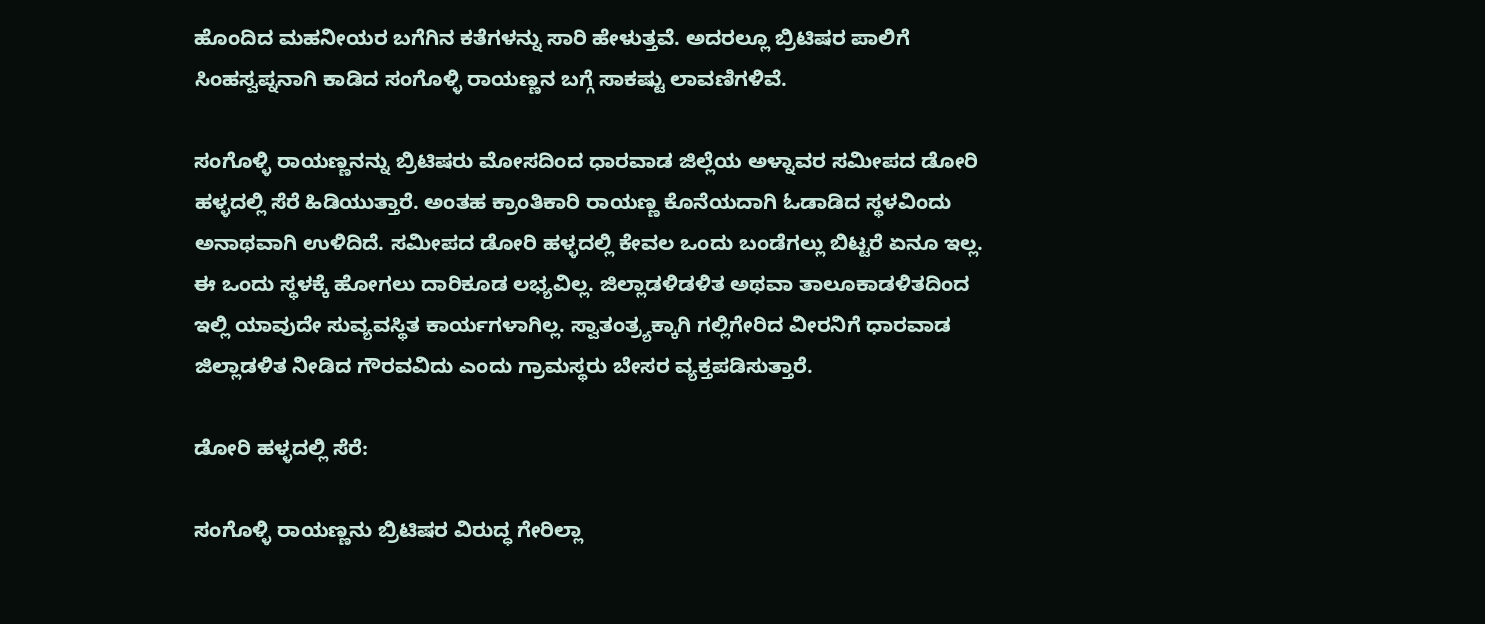ಹೊಂದಿದ ಮಹನೀಯರ ಬಗೆಗಿನ ಕತೆಗಳನ್ನು ಸಾರಿ ಹೇಳುತ್ತವೆ. ಅದರಲ್ಲೂ ಬ್ರಿಟಿಷರ ಪಾಲಿಗೆ ಸಿಂಹಸ್ವಪ್ನನಾಗಿ ಕಾಡಿದ ಸಂಗೊಳ್ಳಿ ರಾಯಣ್ಣನ ಬಗ್ಗೆ ಸಾಕಷ್ಟು ಲಾವಣಿಗಳಿವೆ.

ಸಂಗೊಳ್ಳಿ ರಾಯಣ್ಣನನ್ನು ಬ್ರಿಟಿಷರು ಮೋಸದಿಂದ ಧಾರವಾಡ ಜಿಲ್ಲೆಯ ಅಳ್ನಾವರ ಸಮೀಪದ ಡೋರಿ ಹಳ್ಳದಲ್ಲಿ ಸೆರೆ ಹಿಡಿಯುತ್ತಾರೆ. ಅಂತಹ ಕ್ರಾಂತಿಕಾರಿ ರಾಯಣ್ಣ ಕೊನೆಯದಾಗಿ ಓಡಾಡಿದ ಸ್ಥಳವಿಂದು ಅನಾಥವಾಗಿ ಉಳಿದಿದೆ. ಸಮೀಪದ ಡೋರಿ ಹಳ್ಳದಲ್ಲಿ ಕೇವಲ ಒಂದು ಬಂಡೆಗಲ್ಲು ಬಿಟ್ಟರೆ ಏನೂ ಇಲ್ಲ. ಈ ಒಂದು ಸ್ಥಳಕ್ಕೆ ಹೋಗಲು ದಾರಿಕೂಡ ಲಭ್ಯವಿಲ್ಲ. ಜಿಲ್ಲಾಡಳಿಡಳಿತ ಅಥವಾ ತಾಲೂಕಾಡಳಿತದಿಂದ ಇಲ್ಲಿ ಯಾವುದೇ ಸುವ್ಯವಸ್ಥಿತ ಕಾರ್ಯಗಳಾಗಿಲ್ಲ. ಸ್ವಾತಂತ್ರ್ಯಕ್ಕಾಗಿ ಗಲ್ಲಿಗೇರಿದ ವೀರನಿಗೆ ಧಾರವಾಡ ಜಿಲ್ಲಾಡಳಿತ ನೀಡಿದ ಗೌರವವಿದು ಎಂದು ಗ್ರಾಮಸ್ಥರು ಬೇಸರ ವ್ಯಕ್ತಪಡಿಸುತ್ತಾರೆ.

ಡೋರಿ ಹಳ್ಳದಲ್ಲಿ ಸೆರೆ:

ಸಂಗೊಳ್ಳಿ ರಾಯಣ್ಣನು ಬ್ರಿಟಿಷರ ವಿರುದ್ಧ ಗೇರಿಲ್ಲಾ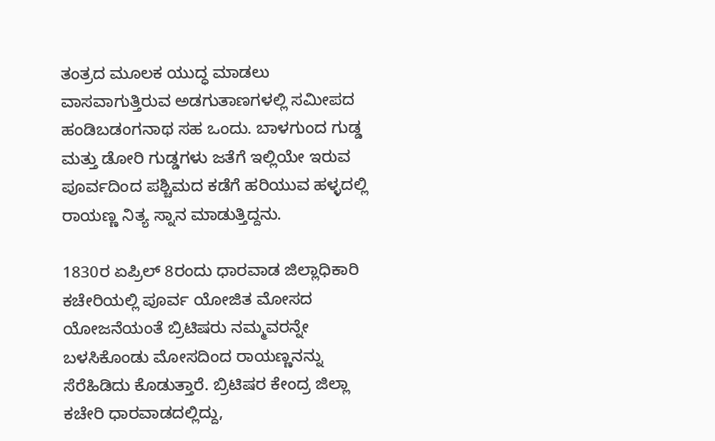ತಂತ್ರದ ಮೂಲಕ ಯುದ್ಧ ಮಾಡಲು ವಾಸವಾಗುತ್ತಿರುವ ಅಡಗುತಾಣಗಳಲ್ಲಿ ಸಮೀಪದ ಹಂಡಿಬಡಂಗನಾಥ ಸಹ ಒಂದು. ಬಾಳಗುಂದ ಗುಡ್ಡ ಮತ್ತು ಡೋರಿ ಗುಡ್ಡಗಳು ಜತೆಗೆ ಇಲ್ಲಿಯೇ ಇರುವ ಪೂರ್ವದಿಂದ ಪಶ್ಚಿಮದ ಕಡೆಗೆ ಹರಿಯುವ ಹಳ್ಳದಲ್ಲಿ ರಾಯಣ್ಣ ನಿತ್ಯ ಸ್ನಾನ ಮಾಡುತ್ತಿದ್ದನು.

1830ರ ಏಪ್ರಿಲ್‌ 8ರಂದು ಧಾರವಾಡ ಜಿಲ್ಲಾಧಿಕಾರಿ ಕಚೇರಿಯಲ್ಲಿ ಪೂರ್ವ ಯೋಜಿತ ಮೋಸದ ಯೋಜನೆಯಂತೆ ಬ್ರಿಟಿಷರು ನಮ್ಮವರನ್ನೇ ಬಳಸಿಕೊಂಡು ಮೋಸದಿಂದ ರಾಯಣ್ಣನನ್ನು ಸೆರೆಹಿಡಿದು ಕೊಡುತ್ತಾರೆ. ಬ್ರಿಟಿಷರ ಕೇಂದ್ರ ಜಿಲ್ಲಾ ಕಚೇರಿ ಧಾರವಾಡದಲ್ಲಿದ್ದು,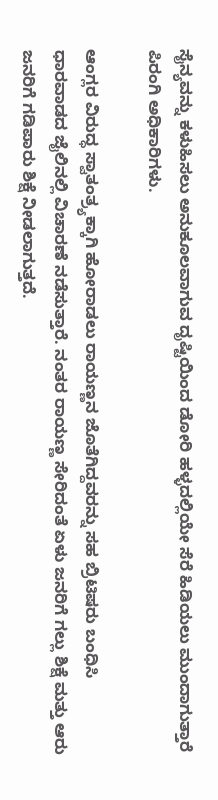ಸೈನ್ಯವನ್ನು ಕಳುಹಿಸಲು ಅನುಕೂಲವಾಗುವ ದೃಷ್ಟಿಯಿಂದ ಡೋರಿ ಹಳ್ಳದಲ್ಲಿಯೇ ಸೆರೆ ಹಿಡಿಯಲು ಮುಂದಾಗುತ್ತಾರೆ ಪಿರಂಗಿ ಅಧಿಕಾರಿಗಳು.

ಆಂಗ್ಲರ ವಿರುದ್ಧ ಸ್ವಾತಂತ್ರ್ಯಕ್ಕಾಗಿ ಹೋರಾಡಲು ರಾಯಣ್ಣನ ಜೊತೆಗಿದ್ದವರನ್ನು ಸಹ ಬ್ರಿಟಿಷರು ಬಂಧಿಸಿ ಧಾರವಾಡದ ಜೈಲಿನಲ್ಲಿ ವಿಚಾರಣೆ ನಡೆಸುತ್ತಾರೆ. ನಂತರ ರಾಯಣ್ಣ ಸೇರಿದಂತೆ ಏಳು ಜನರಿಗೆ ಗಲ್ಲು ಶಿಕ್ಷೆ ಮತ್ತು ಆರು ಜನರಿಗೆ ಗಡಿಪಾರು ಶಿಕ್ಷೆ ನೀಡಲಾಗುತ್ತದೆ.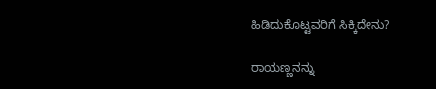ಹಿಡಿದುಕೊಟ್ಟವರಿಗೆ ಸಿಕ್ಕಿದೇನು?

ರಾಯಣ್ಣನನ್ನು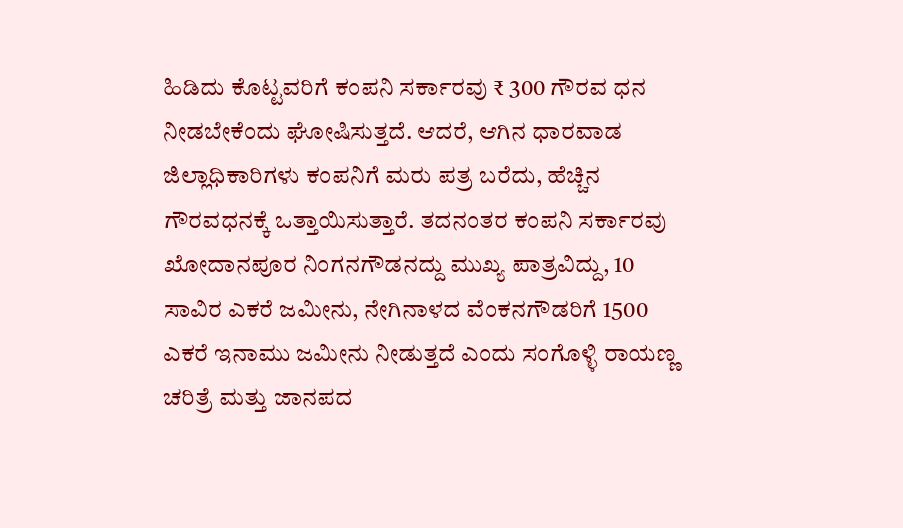ಹಿಡಿದು ಕೊಟ್ಟವರಿಗೆ ಕಂಪನಿ ಸರ್ಕಾರವು ₹ 300 ಗೌರವ ಧನ ನೀಡಬೇಕೆಂದು ಘೋಷಿಸುತ್ತದೆ. ಆದರೆ, ಆಗಿನ ಧಾರವಾಡ ಜಿಲ್ಲಾಧಿಕಾರಿಗಳು ಕಂಪನಿಗೆ ಮರು ಪತ್ರ ಬರೆದು, ಹೆಚ್ಚಿನ ಗೌರವಧನಕ್ಕೆ ಒತ್ತಾಯಿಸುತ್ತಾರೆ. ತದನಂತರ ಕಂಪನಿ ಸರ್ಕಾರವು ಖೋದಾನಪೂರ ನಿಂಗನಗೌಡನದ್ದು ಮುಖ್ಯ ಪಾತ್ರವಿದ್ದು, 10 ಸಾವಿರ ಎಕರೆ ಜಮೀನು, ನೇಗಿನಾಳದ ವೆಂಕನಗೌಡರಿಗೆ 1500 ಎಕರೆ ಇನಾಮು ಜಮೀನು ನೀಡುತ್ತದೆ ಎಂದು ಸಂಗೊಳ್ಳಿ ರಾಯಣ್ಣ ಚರಿತ್ರೆ ಮತ್ತು ಜಾನಪದ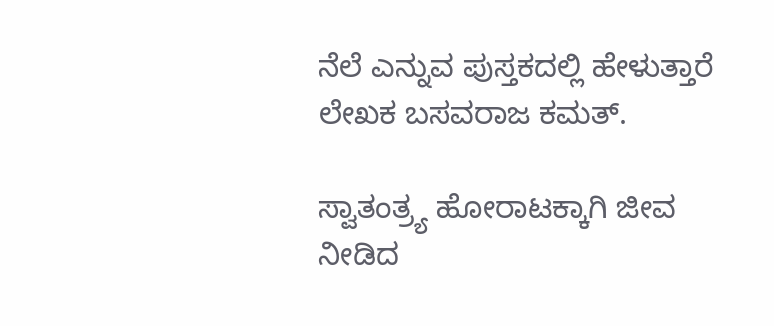ನೆಲೆ ಎನ್ನುವ ಪುಸ್ತಕದಲ್ಲಿ ಹೇಳುತ್ತಾರೆ ಲೇಖಕ ಬಸವರಾಜ ಕಮತ್.

ಸ್ವಾತಂತ್ರ್ಯ ಹೋರಾಟಕ್ಕಾಗಿ ಜೀವ ನೀಡಿದ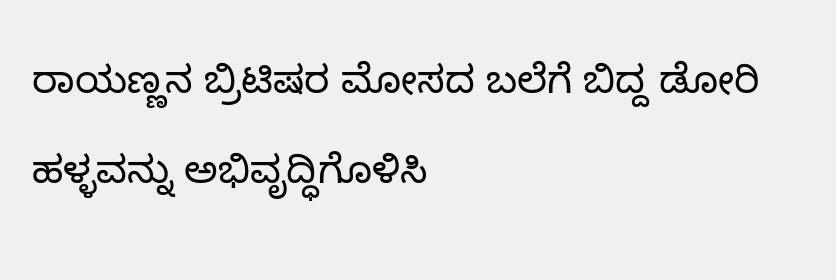ರಾಯಣ್ಣನ ಬ್ರಿಟಿಷರ ಮೋಸದ ಬಲೆಗೆ ಬಿದ್ದ ಡೋರಿ ಹಳ್ಳವನ್ನು ಅಭಿವೃದ್ಧಿಗೊಳಿಸಿ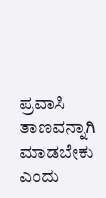ಪ್ರವಾಸಿ ತಾಣವನ್ನಾಗಿ ಮಾಡಬೇಕು ಎಂದು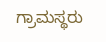ಗ್ರಾಮಸ್ಥರು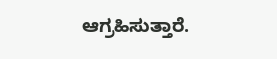ಆಗ್ರಹಿಸುತ್ತಾರೆ.